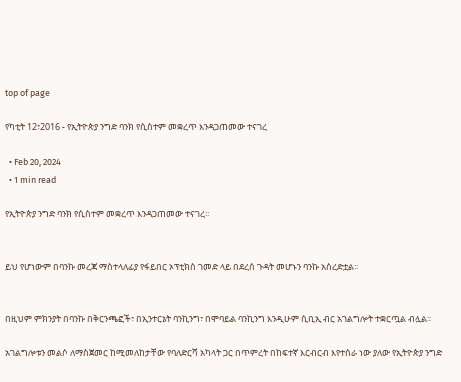top of page

የካቲት 12፣2016 - የኢትዮጵያ ንግድ ባንክ የሲስተም መቋረጥ እንዳጋጠመው ተናገረ

  • Feb 20, 2024
  • 1 min read

የኢትዮጵያ ንግድ ባንክ የሲስተም መቋረጥ እንዳጋጠመው ተናገረ፡፡


ይህ የሆነውም በባንኩ መረጃ ማስተላለፊያ የፋይበር ኦፕቲክስ ገመድ ላይ በደረሰ ጉዳት መሆኑን ባንኩ አስረድቷል፡፡


በዚህም ምክንያት በባንኩ በቅርንጫፎች፣ በኢንተርኔት ባንኪንግ፣ በሞባይል ባንኪንግ እንዲሁም ሲቢኢ ብር አገልግሎት ተቋርጧል ብሏል፡፡

አገልግሎቱን መልሶ ለማስጀመር ከሚመለከታቸው የባለድርሻ አካላት ጋር በጥምረት በከፍተኛ እርብርብ እየተሰራ ነው ያለው የኢትዮጵያ ንግድ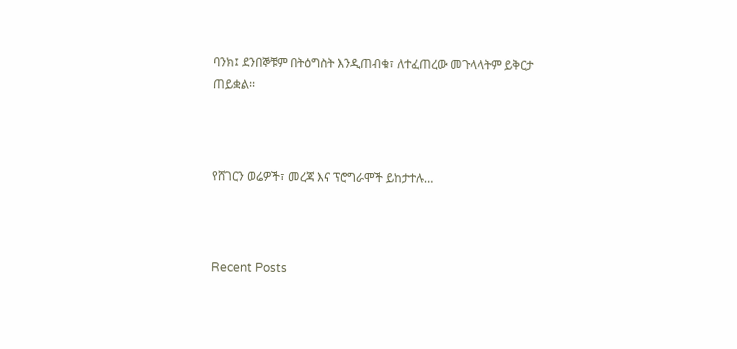ባንክ፤ ደንበኞቹም በትዕግስት እንዲጠብቁ፣ ለተፈጠረው መጉላላትም ይቅርታ ጠይቋል፡፡



የሸገርን ወሬዎች፣ መረጃ እና ፕሮግራሞች ይከታተሉ…



Recent Posts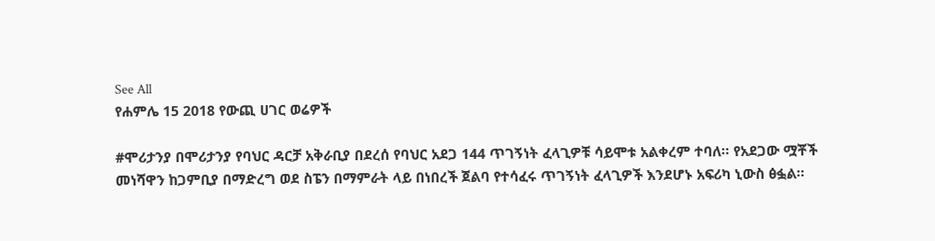See All
የሐምሌ 15 2018 የውጪ ሀገር ወሬዎች

#ሞሪታንያ በሞሪታንያ የባህር ዳርቻ አቅራቢያ በደረሰ የባህር አደጋ 144 ጥገኝነት ፈላጊዎቹ ሳይሞቱ አልቀረም ተባለ፡፡ የአደጋው ሟቾች መነሻዋን ከጋምቢያ በማድረግ ወደ ስፔን በማምራት ላይ በነበረች ጀልባ የተሳፈሩ ጥገኝነት ፈላጊዎች እንደሆኑ አፍሪካ ኒውስ ፅፏል፡፡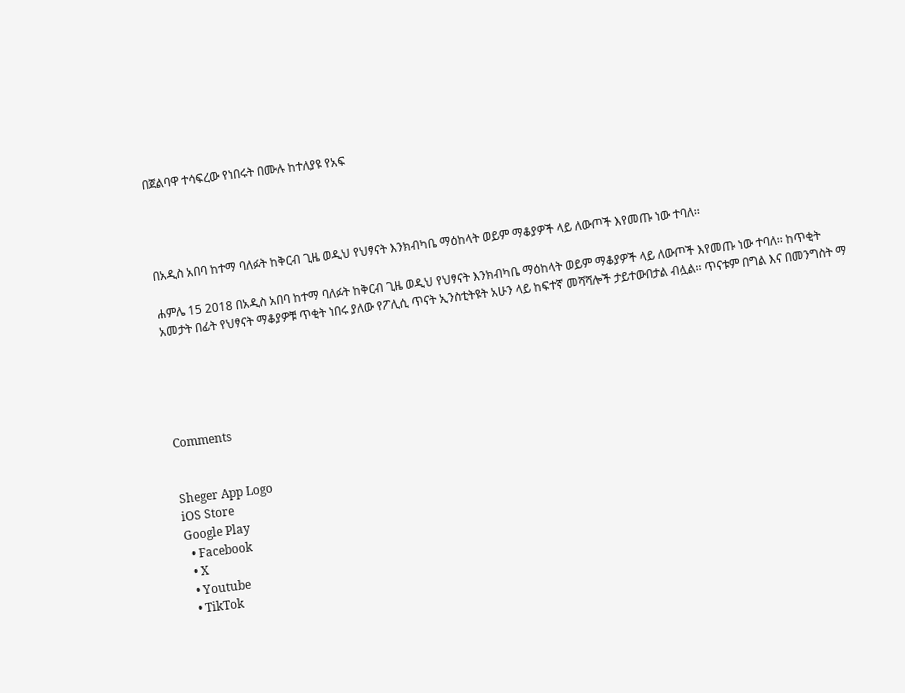በጀልባዋ ተሳፍረው የነበሩት በሙሉ ከተለያዩ የአፍ




በአዲስ አበባ ከተማ ባለፉት ከቅርብ ጊዜ ወዲህ የህፃናት እንክብካቤ ማዕከላት ወይም ማቆያዎች ላይ ለውጦች እየመጡ ነው ተባለ፡፡

ሐምሌ 15 2018 በአዲስ አበባ ከተማ ባለፉት ከቅርብ ጊዜ ወዲህ የህፃናት እንክብካቤ ማዕከላት ወይም ማቆያዎች ላይ ለውጦች እየመጡ ነው ተባለ፡፡ ከጥቂት አመታት በፊት የህፃናት ማቆያዎቹ ጥቂት ነበሩ ያለው የፖሊሲ ጥናት ኢንስቲትዩት አሁን ላይ ከፍተኛ መሻሻሎች ታይተውበታል ብሏል፡፡ ጥናቱም በግል እና በመንግስት ማ





Comments


Sheger App Logo
iOS Store
Google Play
  • Facebook
  • X
  • Youtube
  • TikTok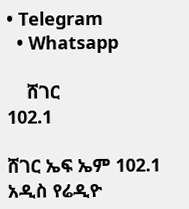• Telegram
  • Whatsapp

    ሸገር
102.1

ሸገር ኤፍ ኤም 102.1 አዲስ የሬዲዮ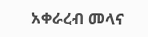አቀራረብ መላና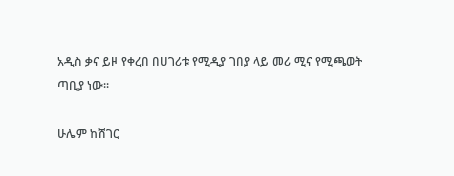አዲስ ቃና ይዞ የቀረበ በሀገሪቱ የሚዲያ ገበያ ላይ መሪ ሚና የሚጫወት ጣቢያ ነው፡፡

ሁሌም ከሸገር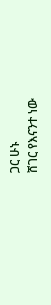ጋር ሁኑ
ሸገር የእናንተ ነው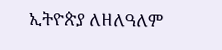ኢትዮጵያ ለዘለዓለም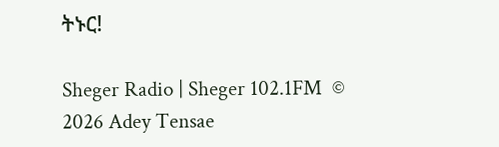ትኑር!

Sheger Radio | Sheger 102.1FM  © 2026 Adey Tensae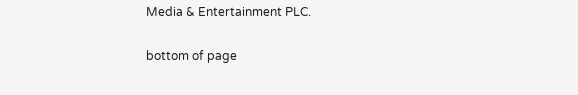Media & Entertainment PLC.

bottom of page